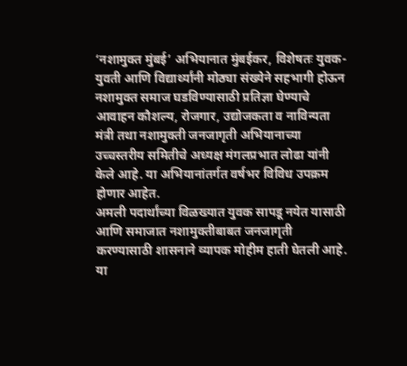‘नशामुक्त मुंबई’ अभियानात मुंबईकर, विशेषतः युवक-युवती आणि विद्यार्थ्यांनी मोठ्या संख्येने सहभागी होऊन नशामुक्त समाज घडविण्यासाठी प्रतिज्ञा घेण्याचे आवाहन कौशल्य, रोजगार, उद्योजकता व नाविन्यता मंत्री तथा नशामुक्ती जनजागृती अभियानाच्या उच्चस्तरीय समितीचे अध्यक्ष मंगलप्रभात लोढा यांनी केले आहे. या अभियानांतर्गत वर्षभर विविध उपक्रम होणार आहेत.
अमली पदार्थांच्या विळख्यात युवक सापडू नयेत यासाठी आणि समाजात नशामुक्तीबाबत जनजागृती करण्यासाठी शासनाने व्यापक मोहीम हाती घेतली आहे. या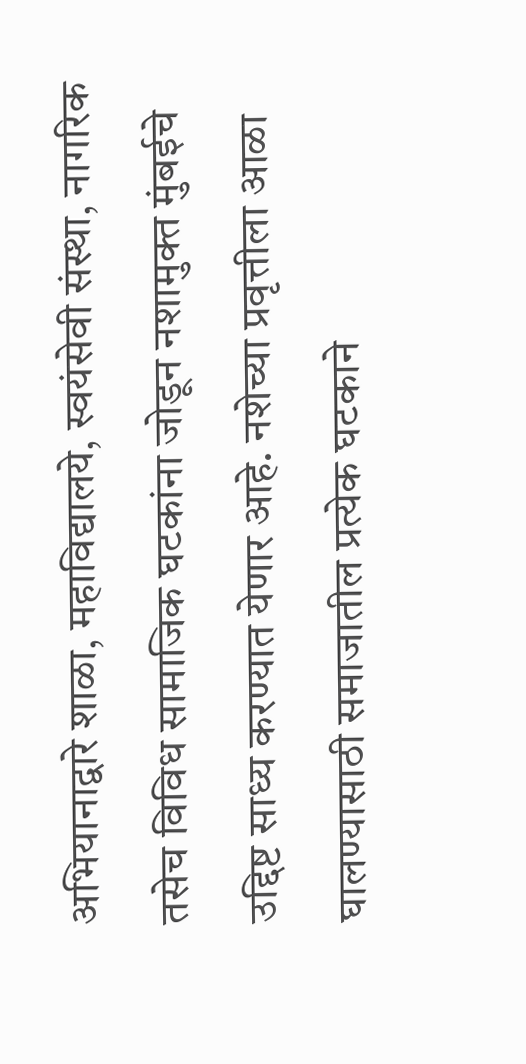अभियानाद्वारे शाळा, महाविद्यालये, स्वयंसेवी संस्था, नागरिक तसेच विविध सामाजिक घटकांना जोडून नशामुक्त मुंबईचे उद्दिष्ट साध्य करण्यात येणार आहे. नशेच्या प्रवृत्तीला आळा घालण्यासाठी समाजातील प्रत्येक घटकाने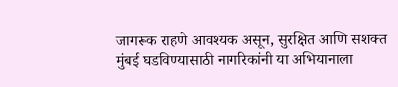जागरूक राहणे आवश्यक असून, सुरक्षित आणि सशक्त मुंबई घडविण्यासाठी नागरिकांनी या अभियानाला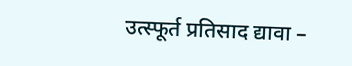उत्स्फूर्त प्रतिसाद द्यावा –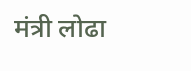मंत्री लोढा